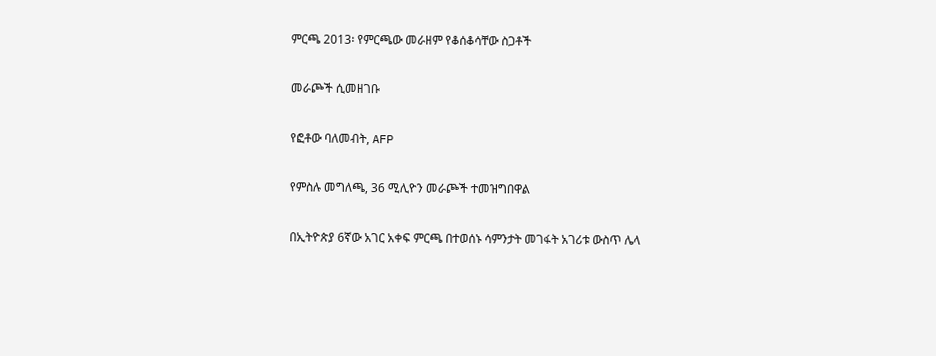ምርጫ 2013፡ የምርጫው መራዘም የቆሰቆሳቸው ስጋቶች

መራጮች ሲመዘገቡ

የፎቶው ባለመብት, AFP

የምስሉ መግለጫ, 36 ሚሊዮን መራጮች ተመዝግበዋል

በኢትዮጵያ 6ኛው አገር አቀፍ ምርጫ በተወሰኑ ሳምንታት መገፋት አገሪቱ ውስጥ ሌላ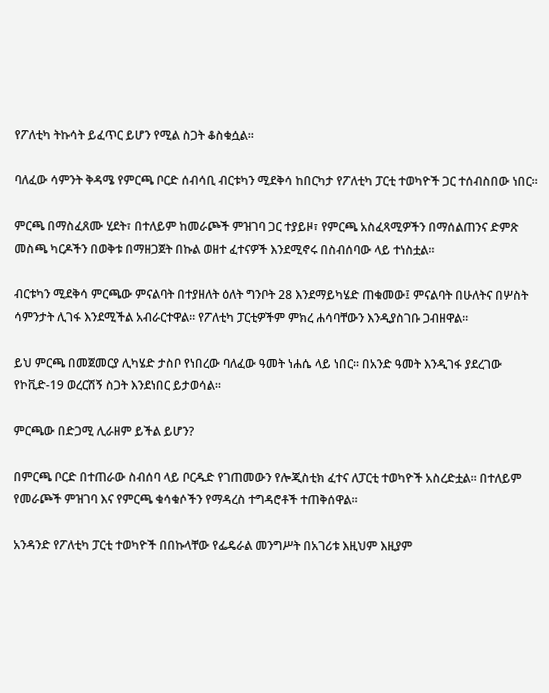የፖለቲካ ትኩሳት ይፈጥር ይሆን የሚል ስጋት ቆስቁሷል።

ባለፈው ሳምንት ቅዳሜ የምርጫ ቦርድ ሰብሳቢ ብርቱካን ሚደቅሳ ከበርካታ የፖለቲካ ፓርቲ ተወካዮች ጋር ተሰብስበው ነበር።

ምርጫ በማስፈጸሙ ሂደት፣ በተለይም ከመራጮች ምዝገባ ጋር ተያይዞ፣ የምርጫ አስፈጻሚዎችን በማሰልጠንና ድምጽ መስጫ ካርዶችን በወቅቱ በማዘጋጀት በኩል ወዘተ ፈተናዎች እንደሚኖሩ በስብሰባው ላይ ተነስቷል።

ብርቱካን ሚደቅሳ ምርጫው ምናልባት በተያዘለት ዕለት ግንቦት 28 እንደማይካሄድ ጠቁመው፤ ምናልባት በሁለትና በሦስት ሳምንታት ሊገፋ እንደሚችል አብራርተዋል። የፖለቲካ ፓርቲዎችም ምክረ ሐሳባቸውን እንዲያስገቡ ጋብዘዋል።

ይህ ምርጫ በመጀመርያ ሊካሄድ ታስቦ የነበረው ባለፈው ዓመት ነሐሴ ላይ ነበር። በአንድ ዓመት እንዲገፋ ያደረገው የኮቪድ-19 ወረርሽኝ ስጋት እንደነበር ይታወሳል።

ምርጫው በድጋሚ ሊራዘም ይችል ይሆን?

በምርጫ ቦርድ በተጠራው ስብሰባ ላይ ቦርዱድ የገጠመውን የሎጂስቲክ ፈተና ለፓርቲ ተወካዮች አስረድቷል። በተለይም የመራጮች ምዝገባ እና የምርጫ ቁሳቁሶችን የማዳረስ ተግዳሮቶች ተጠቅሰዋል።

አንዳንድ የፖለቲካ ፓርቲ ተወካዮች በበኩላቸው የፌዴራል መንግሥት በአገሪቱ እዚህም እዚያም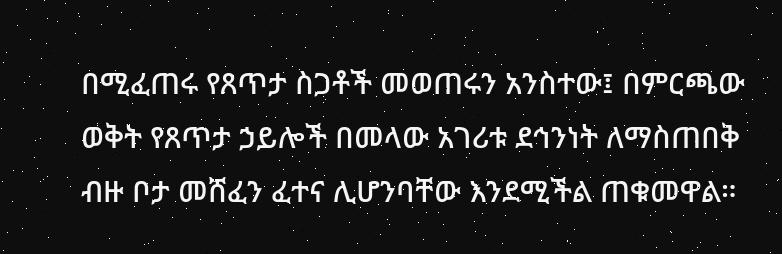በሚፈጠሩ የጸጥታ ስጋቶች መወጠሩን አንስተው፤ በምርጫው ወቅት የጸጥታ ኃይሎች በመላው አገሪቱ ደኅንነት ለማስጠበቅ ብዙ ቦታ መሸፈን ፈተና ሊሆንባቸው እንደሚችል ጠቁመዋል።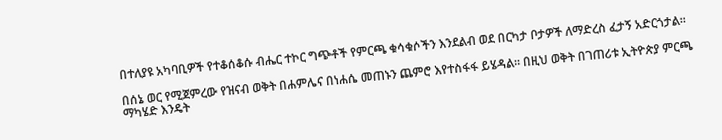በተለያዩ አካባቢዎች የተቆሰቆሱ ብሔር ተኮር ግጭቶች የምርጫ ቁሳቁሶችን እንደልብ ወደ በርካታ ቦታዎች ለማድረስ ፈታኝ አድርጎታል።

በሰኔ ወር የሚጀምረው የዝናብ ወቅት በሐምሌና በነሐሴ መጠኑን ጨምሮ እየተስፋፋ ይሄዳል። በዚህ ወቅት በገጠሪቱ ኢትዮጵያ ምርጫ ማካሄድ እንዴት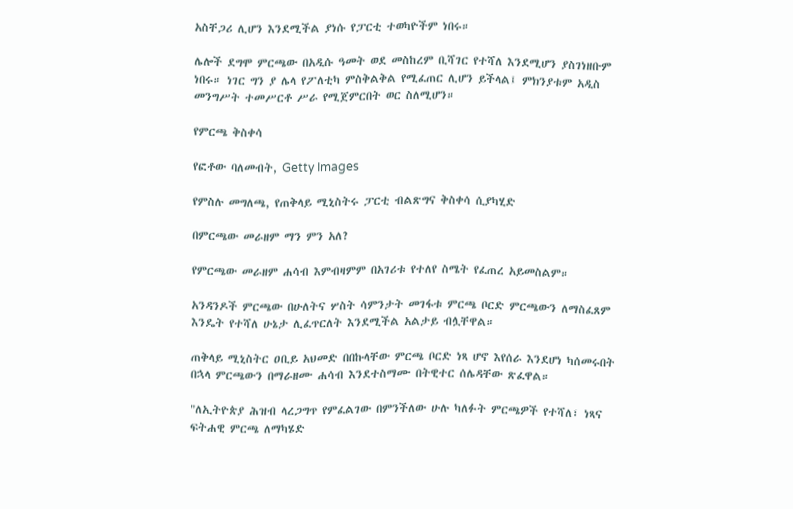አስቸጋሪ ሊሆን እንደሚችል ያነሱ የፓርቲ ተወካዮችም ነበሩ።

ሌሎች ደግሞ ምርጫው በአዲሱ ዓመት ወደ መስከረም ቢሻገር የተሻለ እንደሚሆን ያስገነዘቡም ነበሩ። ነገር ግን ያ ሌላ የፖለቲካ ምስቅልቅል የሚፈጠር ሊሆን ይችላል፤ ምክንያቱም አዲስ መንግሥት ተመሥርቶ ሥራ የሚጀምርበት ወር ስለሚሆን።

የምርጫ ቅስቀሳ

የፎቶው ባለመብት, Getty Images

የምስሉ መግለጫ, የጠቅላይ ሚኒስትሩ ፓርቲ ብልጽግና ቅስቀሳ ሲያካሂድ

በምርጫው መራዘም ማን ምን አለ?

የምርጫው መራዘም ሐሳብ እምብዛምም በአገሪቱ የተለየ ስሜት የፈጠረ አይመስልም።

አንዳንዶች ምርጫው በሁለትና ሦስት ሳምንታት መገፋቱ ምርጫ ቦርድ ምርጫውን ለማስፈጸም እንዴት የተሻለ ሁኔታ ሊፈጥርለት እንደሚችል አልታይ ብሏቸዋል።

ጠቅላይ ሚኒስትር ዐቢይ አህመድ በበኩላቸው ምርጫ ቦርድ ነጻ ሆኖ እየሰራ እንደሆነ ካሰመሩበት በኋላ ምርጫውን በማራዘሙ ሐሳብ እንደተስማሙ በትዊተር ሰሌዳቸው ጽፈዋል።

"ለኢትዮጵያ ሕዝብ ላረጋግጥ የምፈልገው በምንችለው ሁሉ ካለፉት ምርጫዎች የተሻለ፣ ነጻና ፍትሐዊ ምርጫ ለማካሄድ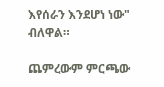እየሰራን እንደሆነ ነው" ብለዋል።

ጨምረውም ምርጫው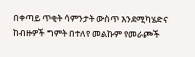በቀጣይ ጥቂት ሳምንታት ውስጥ እንደሚካሄድና ከብዙዎች ግምት በተለየ መልኩም የመራጮች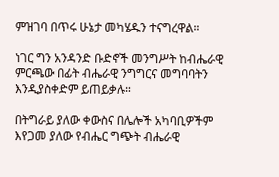ምዝገባ በጥሩ ሁኔታ መካሄዱን ተናግረዋል።

ነገር ግን አንዳንድ ቡድኖች መንግሥት ከብሔራዊ ምርጫው በፊት ብሔራዊ ንግግርና መግባባትን እንዲያስቀድም ይጠይቃሉ።

በትግራይ ያለው ቀውስና በሌሎች አካባቢዎችም እየጋመ ያለው የብሔር ግጭት ብሔራዊ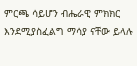ምርጫ ሳይሆን ብሔራዊ ምክክር እንደሚያስፈልግ ማሳያ ናቸው ይላሉ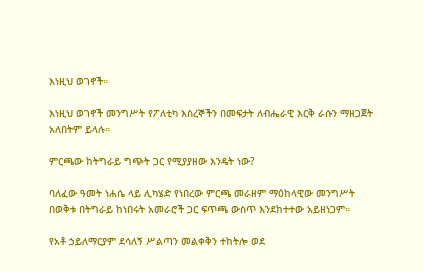እነዚህ ወገኖች።

እነዚህ ወገኖች መንግሥት የፖለቲካ እስረኞችን በመፍታት ለብሔራዊ እርቅ ራሱን ማዘጋጀት አለበትም ይላሉ።

ምርጫው ከትግራይ ግጭት ጋር የሚያያዘው እንዴት ነው?

ባለፈው ዓመት ነሐሴ ላይ ሊካሄድ የነበረው ምርጫ መራዘም ማዕከላዊው መንግሥት በወቅቱ በትግራይ ከነበሩት አመራሮች ጋር ፍጥጫ ውስጥ እንደከተተው አይዘነጋም።

የአቶ ኃይለማርያም ደሳለኝ ሥልጣን መልቀቅን ተከትሎ ወደ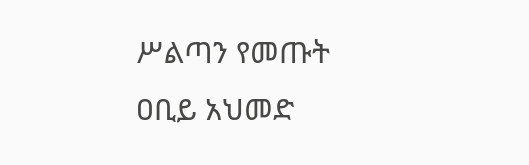ሥልጣን የመጡት ዐቢይ አህመድ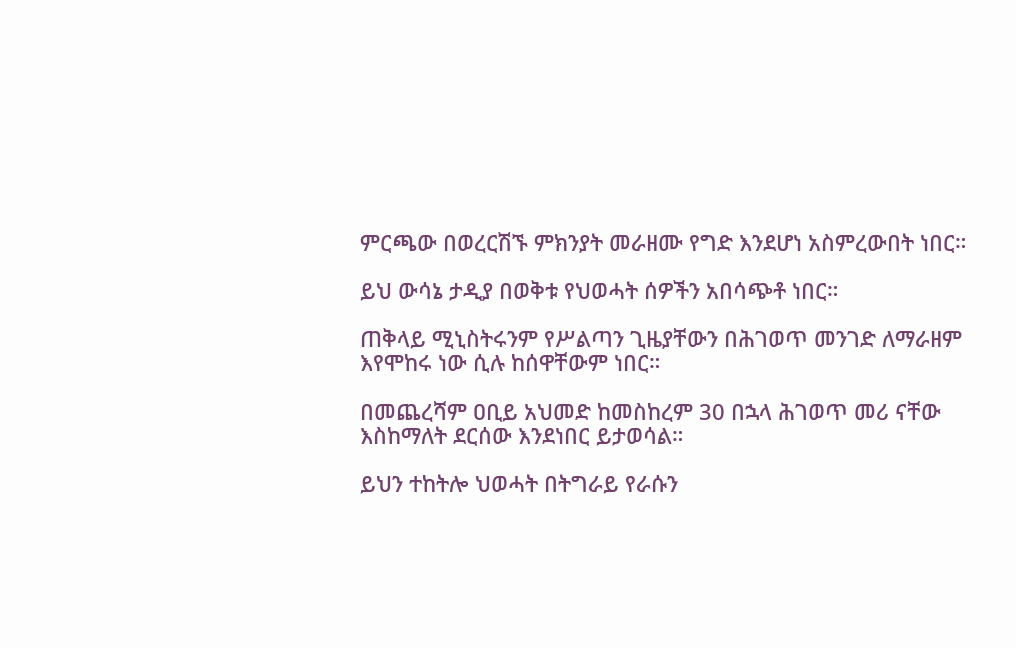ምርጫው በወረርሽኙ ምክንያት መራዘሙ የግድ እንደሆነ አስምረውበት ነበር።

ይህ ውሳኔ ታዲያ በወቅቱ የህወሓት ሰዎችን አበሳጭቶ ነበር።

ጠቅላይ ሚኒስትሩንም የሥልጣን ጊዜያቸውን በሕገወጥ መንገድ ለማራዘም እየሞከሩ ነው ሲሉ ከሰዋቸውም ነበር።

በመጨረሻም ዐቢይ አህመድ ከመስከረም 30 በኋላ ሕገወጥ መሪ ናቸው እስከማለት ደርሰው እንደነበር ይታወሳል።

ይህን ተከትሎ ህወሓት በትግራይ የራሱን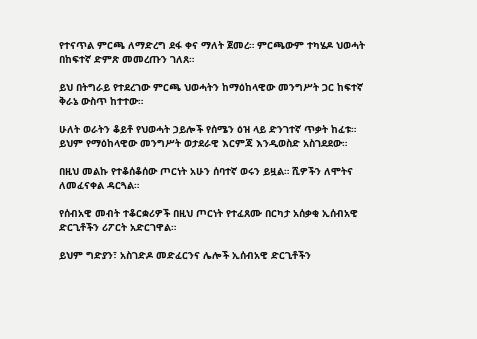የተናጥል ምርጫ ለማድረግ ደፋ ቀና ማለት ጀመረ። ምርጫውም ተካሄዶ ህወሓት በከፍተኛ ድምጽ መመረጡን ገለጸ።

ይህ በትግራይ የተደረገው ምርጫ ህወሓትን ከማዕከላዊው መንግሥት ጋር ከፍተኛ ቅራኔ ውስጥ ከተተው።

ሁለት ወራትን ቆይቶ የህወሓት ኃይሎች የሰሜን ዕዝ ላይ ድንገተኛ ጥቃት ከፈቱ። ይህም የማዕከላዊው መንግሥት ወታደራዊ እርምጃ እንዲወስድ አስገደደው።

በዚህ መልኩ የተቆሰቆሰው ጦርነት አሁን ሰባተኛ ወሩን ይዟል። ሺዎችን ለሞትና ለመፈናቀል ዳርጓል።

የሰብአዊ መብት ተቆርቋሪዎች በዚህ ጦርነት የተፈጸሙ በርካታ አሰቃቂ ኢሰብአዊ ድርጊቶችን ሪፖርት አድርገዋል።

ይህም ግድያን፣ አስገድዶ መድፈርንና ሌሎች ኢሰብአዊ ድርጊቶችን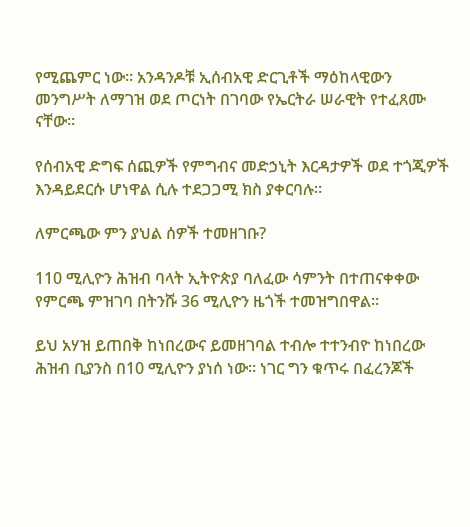የሚጨምር ነው። አንዳንዶቹ ኢሰብአዊ ድርጊቶች ማዕከላዊውን መንግሥት ለማገዝ ወደ ጦርነት በገባው የኤርትራ ሠራዊት የተፈጸሙ ናቸው።

የሰብአዊ ድግፍ ሰጪዎች የምግብና መድኃኒት እርዳታዎች ወደ ተጎጂዎች እንዳይደርሱ ሆነዋል ሲሉ ተደጋጋሚ ክስ ያቀርባሉ።

ለምርጫው ምን ያህል ሰዎች ተመዘገቡ?

110 ሚሊዮን ሕዝብ ባላት ኢትዮጵያ ባለፈው ሳምንት በተጠናቀቀው የምርጫ ምዝገባ በትንሹ 36 ሚሊዮን ዜጎች ተመዝግበዋል።

ይህ አሃዝ ይጠበቅ ከነበረውና ይመዘገባል ተብሎ ተተንብዮ ከነበረው ሕዝብ ቢያንስ በ10 ሚሊዮን ያነሰ ነው። ነገር ግን ቁጥሩ በፈረንጆች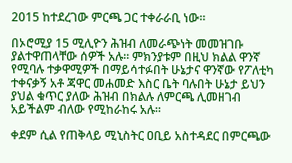2015 ከተደረገው ምርጫ ጋር ተቀራራቢ ነው።

በኦሮሚያ 15 ሚሊዮን ሕዝብ ለመራጭነት መመዝገቡ ያልተዋጠላቸው ሰዎች አሉ። ምክንያቱም በዚህ ክልል ዋንኛ የሚባሉ ተቃዋሚዎች በማይሳተፉበት ሁኔታና ዋንኛው የፖለቲካ ተቀናቃኝ አቶ ጃዋር መሐመድ እስር ቤት ባሉበት ሁኔታ ይህን ያህል ቁጥር ያለው ሕዝብ በክልሉ ለምርጫ ሊመዘገብ አይችልም ብለው የሚከራከሩ አሉ።

ቀደም ሲል የጠቅላይ ሚኒስትር ዐቢይ አስተዳደር በምርጫው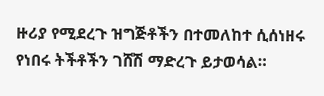ዙሪያ የሚደረጉ ዝግጅቶችን በተመለከተ ሲሰነዘሩ የነበሩ ትችቶችን ገሸሽ ማድረጉ ይታወሳል።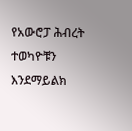የአውሮፓ ሕብረት ተወካዮቹን እንደማይልክ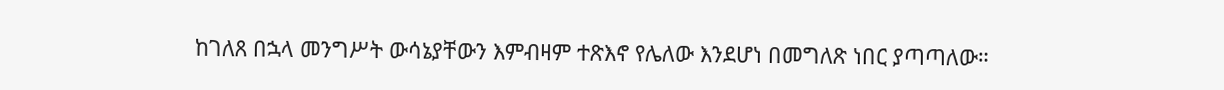ከገለጸ በኋላ መንግሥት ውሳኔያቸውን እምብዛም ተጽእኖ የሌለው እንደሆነ በመግለጽ ነበር ያጣጣለው።